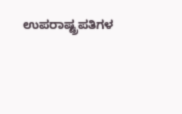ಉಪರಾಷ್ಟ್ರಪತಿಗಳ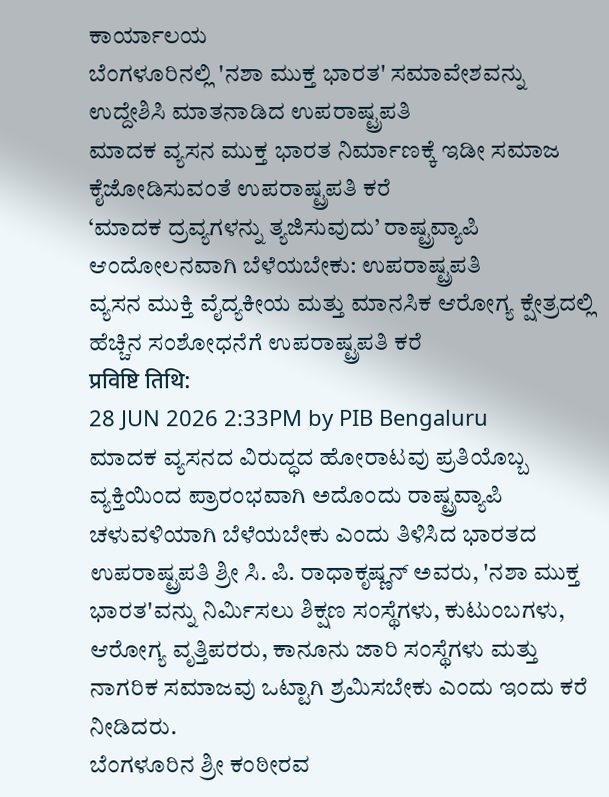ಕಾರ್ಯಾಲಯ
ಬೆಂಗಳೂರಿನಲ್ಲಿ 'ನಶಾ ಮುಕ್ತ ಭಾರತ' ಸಮಾವೇಶವನ್ನು ಉದ್ದೇಶಿಸಿ ಮಾತನಾಡಿದ ಉಪರಾಷ್ಟ್ರಪತಿ
ಮಾದಕ ವ್ಯಸನ ಮುಕ್ತ ಭಾರತ ನಿರ್ಮಾಣಕ್ಕೆ ಇಡೀ ಸಮಾಜ ಕೈಜೋಡಿಸುವಂತೆ ಉಪರಾಷ್ಟ್ರಪತಿ ಕರೆ
‘ಮಾದಕ ದ್ರವ್ಯಗಳನ್ನು ತ್ಯಜಿಸುವುದು’ ರಾಷ್ಟ್ರವ್ಯಾಪಿ ಆಂದೋಲನವಾಗಿ ಬೆಳೆಯಬೇಕು: ಉಪರಾಷ್ಟ್ರಪತಿ
ವ್ಯಸನ ಮುಕ್ತಿ ವೈದ್ಯಕೀಯ ಮತ್ತು ಮಾನಸಿಕ ಆರೋಗ್ಯ ಕ್ಷೇತ್ರದಲ್ಲಿ ಹೆಚ್ಚಿನ ಸಂಶೋಧನೆಗೆ ಉಪರಾಷ್ಟ್ರಪತಿ ಕರೆ
प्रविष्टि तिथि:
28 JUN 2026 2:33PM by PIB Bengaluru
ಮಾದಕ ವ್ಯಸನದ ವಿರುದ್ಧದ ಹೋರಾಟವು ಪ್ರತಿಯೊಬ್ಬ ವ್ಯಕ್ತಿಯಿಂದ ಪ್ರಾರಂಭವಾಗಿ ಅದೊಂದು ರಾಷ್ಟ್ರವ್ಯಾಪಿ ಚಳುವಳಿಯಾಗಿ ಬೆಳೆಯಬೇಕು ಎಂದು ತಿಳಿಸಿದ ಭಾರತದ ಉಪರಾಷ್ಟ್ರಪತಿ ಶ್ರೀ ಸಿ. ಪಿ. ರಾಧಾಕೃಷ್ಣನ್ ಅವರು, 'ನಶಾ ಮುಕ್ತ ಭಾರತ'ವನ್ನು ನಿರ್ಮಿಸಲು ಶಿಕ್ಷಣ ಸಂಸ್ಥೆಗಳು, ಕುಟುಂಬಗಳು, ಆರೋಗ್ಯ ವೃತ್ತಿಪರರು, ಕಾನೂನು ಜಾರಿ ಸಂಸ್ಥೆಗಳು ಮತ್ತು ನಾಗರಿಕ ಸಮಾಜವು ಒಟ್ಟಾಗಿ ಶ್ರಮಿಸಬೇಕು ಎಂದು ಇಂದು ಕರೆ ನೀಡಿದರು.
ಬೆಂಗಳೂರಿನ ಶ್ರೀ ಕಂಠೀರವ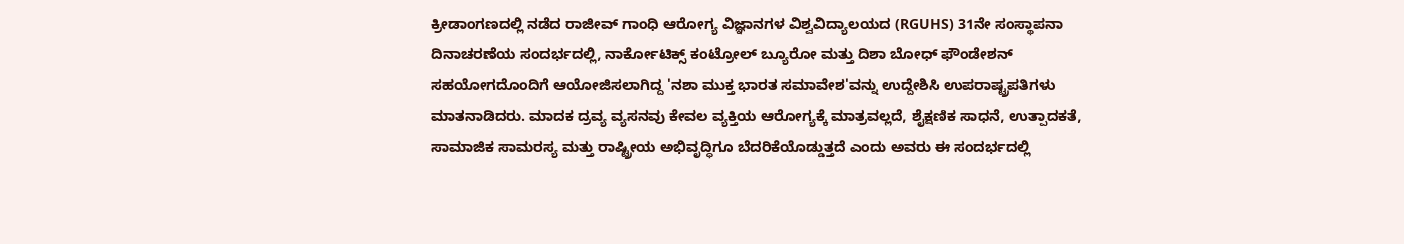ಕ್ರೀಡಾಂಗಣದಲ್ಲಿ ನಡೆದ ರಾಜೀವ್ ಗಾಂಧಿ ಆರೋಗ್ಯ ವಿಜ್ಞಾನಗಳ ವಿಶ್ವವಿದ್ಯಾಲಯದ (RGUHS) 31ನೇ ಸಂಸ್ಥಾಪನಾ ದಿನಾಚರಣೆಯ ಸಂದರ್ಭದಲ್ಲಿ, ನಾರ್ಕೋಟಿಕ್ಸ್ ಕಂಟ್ರೋಲ್ ಬ್ಯೂರೋ ಮತ್ತು ದಿಶಾ ಬೋಧ್ ಫೌಂಡೇಶನ್ ಸಹಯೋಗದೊಂದಿಗೆ ಆಯೋಜಿಸಲಾಗಿದ್ದ 'ನಶಾ ಮುಕ್ತ ಭಾರತ ಸಮಾವೇಶ'ವನ್ನು ಉದ್ದೇಶಿಸಿ ಉಪರಾಷ್ಟ್ರಪತಿಗಳು ಮಾತನಾಡಿದರು. ಮಾದಕ ದ್ರವ್ಯ ವ್ಯಸನವು ಕೇವಲ ವ್ಯಕ್ತಿಯ ಆರೋಗ್ಯಕ್ಕೆ ಮಾತ್ರವಲ್ಲದೆ, ಶೈಕ್ಷಣಿಕ ಸಾಧನೆ, ಉತ್ಪಾದಕತೆ, ಸಾಮಾಜಿಕ ಸಾಮರಸ್ಯ ಮತ್ತು ರಾಷ್ಟ್ರೀಯ ಅಭಿವೃದ್ಧಿಗೂ ಬೆದರಿಕೆಯೊಡ್ಡುತ್ತದೆ ಎಂದು ಅವರು ಈ ಸಂದರ್ಭದಲ್ಲಿ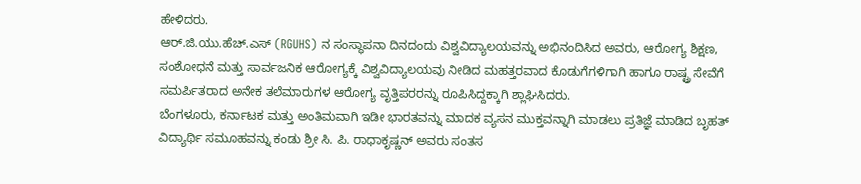ಹೇಳಿದರು.
ಆರ್.ಜಿ.ಯು.ಹೆಚ್.ಎಸ್ (RGUHS) ನ ಸಂಸ್ಥಾಪನಾ ದಿನದಂದು ವಿಶ್ವವಿದ್ಯಾಲಯವನ್ನು ಅಭಿನಂದಿಸಿದ ಅವರು, ಆರೋಗ್ಯ ಶಿಕ್ಷಣ, ಸಂಶೋಧನೆ ಮತ್ತು ಸಾರ್ವಜನಿಕ ಆರೋಗ್ಯಕ್ಕೆ ವಿಶ್ವವಿದ್ಯಾಲಯವು ನೀಡಿದ ಮಹತ್ತರವಾದ ಕೊಡುಗೆಗಳಿಗಾಗಿ ಹಾಗೂ ರಾಷ್ಟ್ರ ಸೇವೆಗೆ ಸಮರ್ಪಿತರಾದ ಅನೇಕ ತಲೆಮಾರುಗಳ ಆರೋಗ್ಯ ವೃತ್ತಿಪರರನ್ನು ರೂಪಿಸಿದ್ದಕ್ಕಾಗಿ ಶ್ಲಾಘಿಸಿದರು.
ಬೆಂಗಳೂರು, ಕರ್ನಾಟಕ ಮತ್ತು ಅಂತಿಮವಾಗಿ ಇಡೀ ಭಾರತವನ್ನು ಮಾದಕ ವ್ಯಸನ ಮುಕ್ತವನ್ನಾಗಿ ಮಾಡಲು ಪ್ರತಿಜ್ಞೆ ಮಾಡಿದ ಬೃಹತ್ ವಿದ್ಯಾರ್ಥಿ ಸಮೂಹವನ್ನು ಕಂಡು ಶ್ರೀ ಸಿ. ಪಿ. ರಾಧಾಕೃಷ್ಣನ್ ಅವರು ಸಂತಸ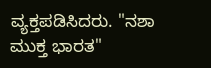ವ್ಯಕ್ತಪಡಿಸಿದರು. "ನಶಾ ಮುಕ್ತ ಭಾರತ"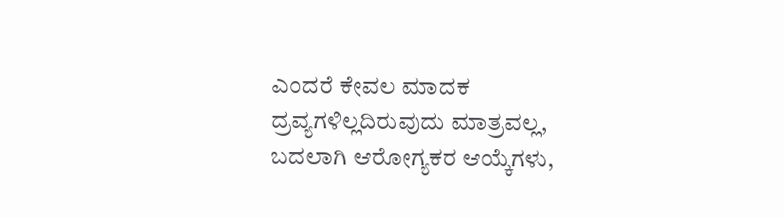ಎಂದರೆ ಕೇವಲ ಮಾದಕ ದ್ರವ್ಯಗಳಿಲ್ಲದಿರುವುದು ಮಾತ್ರವಲ್ಲ, ಬದಲಾಗಿ ಆರೋಗ್ಯಕರ ಆಯ್ಕೆಗಳು,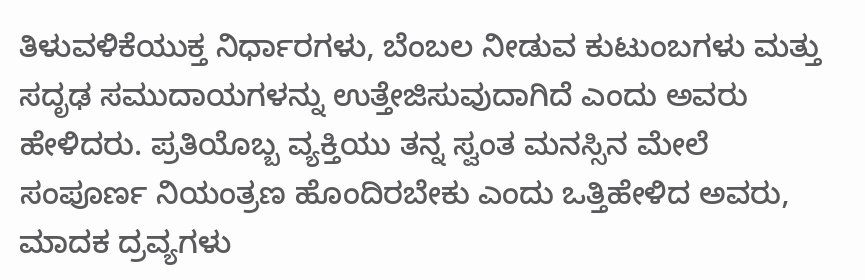ತಿಳುವಳಿಕೆಯುಕ್ತ ನಿರ್ಧಾರಗಳು, ಬೆಂಬಲ ನೀಡುವ ಕುಟುಂಬಗಳು ಮತ್ತು ಸದೃಢ ಸಮುದಾಯಗಳನ್ನು ಉತ್ತೇಜಿಸುವುದಾಗಿದೆ ಎಂದು ಅವರು ಹೇಳಿದರು. ಪ್ರತಿಯೊಬ್ಬ ವ್ಯಕ್ತಿಯು ತನ್ನ ಸ್ವಂತ ಮನಸ್ಸಿನ ಮೇಲೆ ಸಂಪೂರ್ಣ ನಿಯಂತ್ರಣ ಹೊಂದಿರಬೇಕು ಎಂದು ಒತ್ತಿಹೇಳಿದ ಅವರು, ಮಾದಕ ದ್ರವ್ಯಗಳು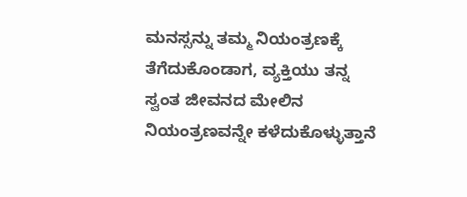ಮನಸ್ಸನ್ನು ತಮ್ಮ ನಿಯಂತ್ರಣಕ್ಕೆ ತೆಗೆದುಕೊಂಡಾಗ, ವ್ಯಕ್ತಿಯು ತನ್ನ ಸ್ವಂತ ಜೀವನದ ಮೇಲಿನ ನಿಯಂತ್ರಣವನ್ನೇ ಕಳೆದುಕೊಳ್ಳುತ್ತಾನೆ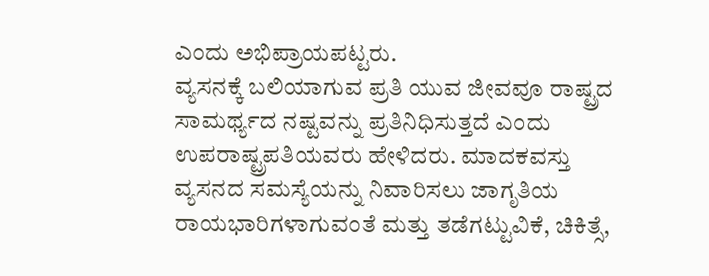ಎಂದು ಅಭಿಪ್ರಾಯಪಟ್ಟರು.
ವ್ಯಸನಕ್ಕೆ ಬಲಿಯಾಗುವ ಪ್ರತಿ ಯುವ ಜೀವವೂ ರಾಷ್ಟ್ರದ ಸಾಮರ್ಥ್ಯದ ನಷ್ಟವನ್ನು ಪ್ರತಿನಿಧಿಸುತ್ತದೆ ಎಂದು ಉಪರಾಷ್ಟ್ರಪತಿಯವರು ಹೇಳಿದರು. ಮಾದಕವಸ್ತು ವ್ಯಸನದ ಸಮಸ್ಯೆಯನ್ನು ನಿವಾರಿಸಲು ಜಾಗೃತಿಯ ರಾಯಭಾರಿಗಳಾಗುವಂತೆ ಮತ್ತು ತಡೆಗಟ್ಟುವಿಕೆ, ಚಿಕಿತ್ಸೆ,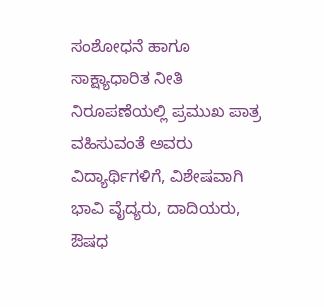ಸಂಶೋಧನೆ ಹಾಗೂ ಸಾಕ್ಷ್ಯಾಧಾರಿತ ನೀತಿ ನಿರೂಪಣೆಯಲ್ಲಿ ಪ್ರಮುಖ ಪಾತ್ರ ವಹಿಸುವಂತೆ ಅವರು ವಿದ್ಯಾರ್ಥಿಗಳಿಗೆ, ವಿಶೇಷವಾಗಿ ಭಾವಿ ವೈದ್ಯರು, ದಾದಿಯರು, ಔಷಧ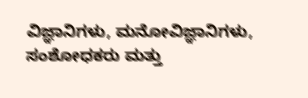ವಿಜ್ಞಾನಿಗಳು, ಮನೋವಿಜ್ಞಾನಿಗಳು, ಸಂಶೋಧಕರು ಮತ್ತು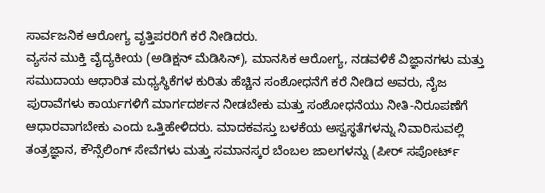ಸಾರ್ವಜನಿಕ ಆರೋಗ್ಯ ವೃತ್ತಿಪರರಿಗೆ ಕರೆ ನೀಡಿದರು.
ವ್ಯಸನ ಮುಕ್ತಿ ವೈದ್ಯಕೀಯ (ಅಡಿಕ್ಷನ್ ಮೆಡಿಸಿನ್), ಮಾನಸಿಕ ಆರೋಗ್ಯ, ನಡವಳಿಕೆ ವಿಜ್ಞಾನಗಳು ಮತ್ತು ಸಮುದಾಯ ಆಧಾರಿತ ಮಧ್ಯಸ್ಥಿಕೆಗಳ ಕುರಿತು ಹೆಚ್ಚಿನ ಸಂಶೋಧನೆಗೆ ಕರೆ ನೀಡಿದ ಅವರು, ನೈಜ ಪುರಾವೆಗಳು ಕಾರ್ಯಗಳಿಗೆ ಮಾರ್ಗದರ್ಶನ ನೀಡಬೇಕು ಮತ್ತು ಸಂಶೋಧನೆಯು ನೀತಿ-ನಿರೂಪಣೆಗೆ ಆಧಾರವಾಗಬೇಕು ಎಂದು ಒತ್ತಿಹೇಳಿದರು. ಮಾದಕವಸ್ತು ಬಳಕೆಯ ಅಸ್ವಸ್ಥತೆಗಳನ್ನು ನಿವಾರಿಸುವಲ್ಲಿ ತಂತ್ರಜ್ಞಾನ, ಕೌನ್ಸೆಲಿಂಗ್ ಸೇವೆಗಳು ಮತ್ತು ಸಮಾನಸ್ಕರ ಬೆಂಬಲ ಜಾಲಗಳನ್ನು (ಪೀರ್ ಸಪೋರ್ಟ್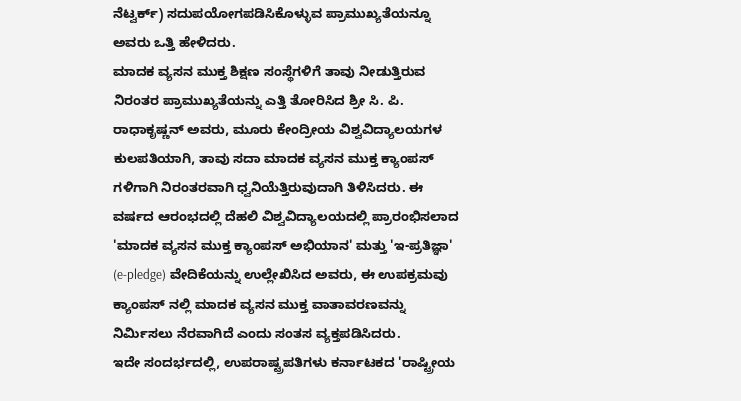ನೆಟ್ವರ್ಕ್) ಸದುಪಯೋಗಪಡಿಸಿಕೊಳ್ಳುವ ಪ್ರಾಮುಖ್ಯತೆಯನ್ನೂ ಅವರು ಒತ್ತಿ ಹೇಳಿದರು.
ಮಾದಕ ವ್ಯಸನ ಮುಕ್ತ ಶಿಕ್ಷಣ ಸಂಸ್ಥೆಗಳಿಗೆ ತಾವು ನೀಡುತ್ತಿರುವ ನಿರಂತರ ಪ್ರಾಮುಖ್ಯತೆಯನ್ನು ಎತ್ತಿ ತೋರಿಸಿದ ಶ್ರೀ ಸಿ. ಪಿ. ರಾಧಾಕೃಷ್ಣನ್ ಅವರು, ಮೂರು ಕೇಂದ್ರೀಯ ವಿಶ್ವವಿದ್ಯಾಲಯಗಳ ಕುಲಪತಿಯಾಗಿ, ತಾವು ಸದಾ ಮಾದಕ ವ್ಯಸನ ಮುಕ್ತ ಕ್ಯಾಂಪಸ್ ಗಳಿಗಾಗಿ ನಿರಂತರವಾಗಿ ಧ್ವನಿಯೆತ್ತಿರುವುದಾಗಿ ತಿಳಿಸಿದರು. ಈ ವರ್ಷದ ಆರಂಭದಲ್ಲಿ ದೆಹಲಿ ವಿಶ್ವವಿದ್ಯಾಲಯದಲ್ಲಿ ಪ್ರಾರಂಭಿಸಲಾದ 'ಮಾದಕ ವ್ಯಸನ ಮುಕ್ತ ಕ್ಯಾಂಪಸ್ ಅಭಿಯಾನ' ಮತ್ತು 'ಇ-ಪ್ರತಿಜ್ಞಾ' (e-pledge) ವೇದಿಕೆಯನ್ನು ಉಲ್ಲೇಖಿಸಿದ ಅವರು, ಈ ಉಪಕ್ರಮವು ಕ್ಯಾಂಪಸ್ ನಲ್ಲಿ ಮಾದಕ ವ್ಯಸನ ಮುಕ್ತ ವಾತಾವರಣವನ್ನು ನಿರ್ಮಿಸಲು ನೆರವಾಗಿದೆ ಎಂದು ಸಂತಸ ವ್ಯಕ್ತಪಡಿಸಿದರು.
ಇದೇ ಸಂದರ್ಭದಲ್ಲಿ, ಉಪರಾಷ್ಟ್ರಪತಿಗಳು ಕರ್ನಾಟಕದ 'ರಾಷ್ಟ್ರೀಯ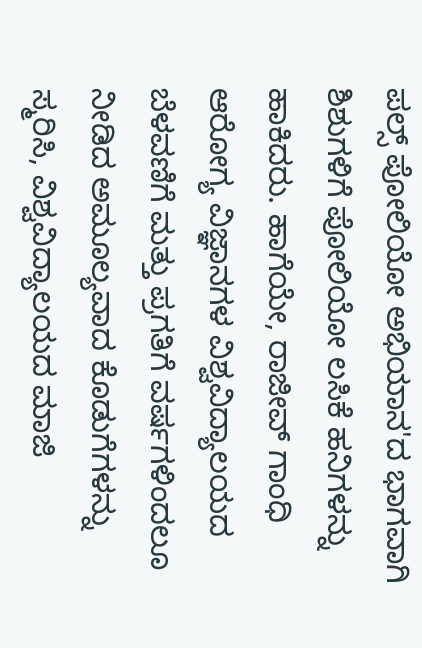ಪಲ್ಸ್ ಪೋಲಿಯೋ ಅಭಿಯಾನ'ದ ಭಾಗವಾಗಿ ಶಿಶುಗಳಿಗೆ ಪೋಲಿಯೋ ಲಸಿಕೆ ಹನಿಗಳನ್ನು ಹಾಕಿದರು. ಹಾಗೆಯೇ, ರಾಜೀವ್ ಗಾಂಧಿ ಆರೋಗ್ಯ ವಿಜ್ಞಾನಗಳ ವಿಶ್ವವಿದ್ಯಾಲಯದ ಬೆಳವಣಿಗೆ ಮತ್ತು ಪ್ರಗತಿಗೆ ವರ್ಷಗಳಿಂದಲೂ ನೀಡಿದ ಅಮೂಲ್ಯವಾದ ಕೊಡುಗೆಗಳನ್ನು ಸ್ಮರಿಸಿ, ವಿಶ್ವವಿದ್ಯಾಲಯದ ಮಾಜಿ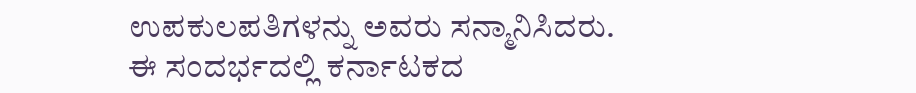ಉಪಕುಲಪತಿಗಳನ್ನು ಅವರು ಸನ್ಮಾನಿಸಿದರು.
ಈ ಸಂದರ್ಭದಲ್ಲಿ ಕರ್ನಾಟಕದ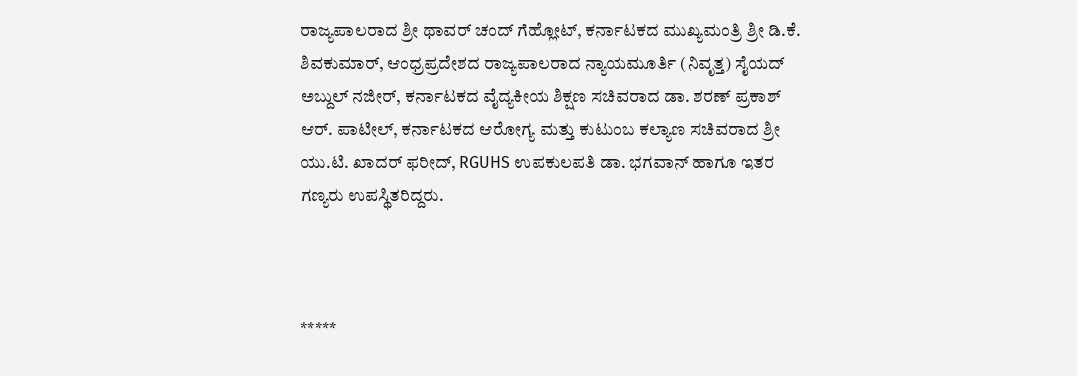ರಾಜ್ಯಪಾಲರಾದ ಶ್ರೀ ಥಾವರ್ ಚಂದ್ ಗೆಹ್ಲೋಟ್, ಕರ್ನಾಟಕದ ಮುಖ್ಯಮಂತ್ರಿ ಶ್ರೀ ಡಿ.ಕೆ. ಶಿವಕುಮಾರ್, ಆಂಧ್ರಪ್ರದೇಶದ ರಾಜ್ಯಪಾಲರಾದ ನ್ಯಾಯಮೂರ್ತಿ (ನಿವೃತ್ತ) ಸೈಯದ್ ಅಬ್ದುಲ್ ನಜೀರ್, ಕರ್ನಾಟಕದ ವೈದ್ಯಕೀಯ ಶಿಕ್ಷಣ ಸಚಿವರಾದ ಡಾ. ಶರಣ್ ಪ್ರಕಾಶ್ ಆರ್. ಪಾಟೀಲ್, ಕರ್ನಾಟಕದ ಆರೋಗ್ಯ ಮತ್ತು ಕುಟುಂಬ ಕಲ್ಯಾಣ ಸಚಿವರಾದ ಶ್ರೀ ಯು.ಟಿ. ಖಾದರ್ ಫರೀದ್, RGUHS ಉಪಕುಲಪತಿ ಡಾ. ಭಗವಾನ್ ಹಾಗೂ ಇತರ ಗಣ್ಯರು ಉಪಸ್ಥಿತರಿದ್ದರು.



*****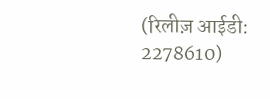(रिलीज़ आईडी: 2278610)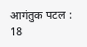आगंतुक पटल : 18